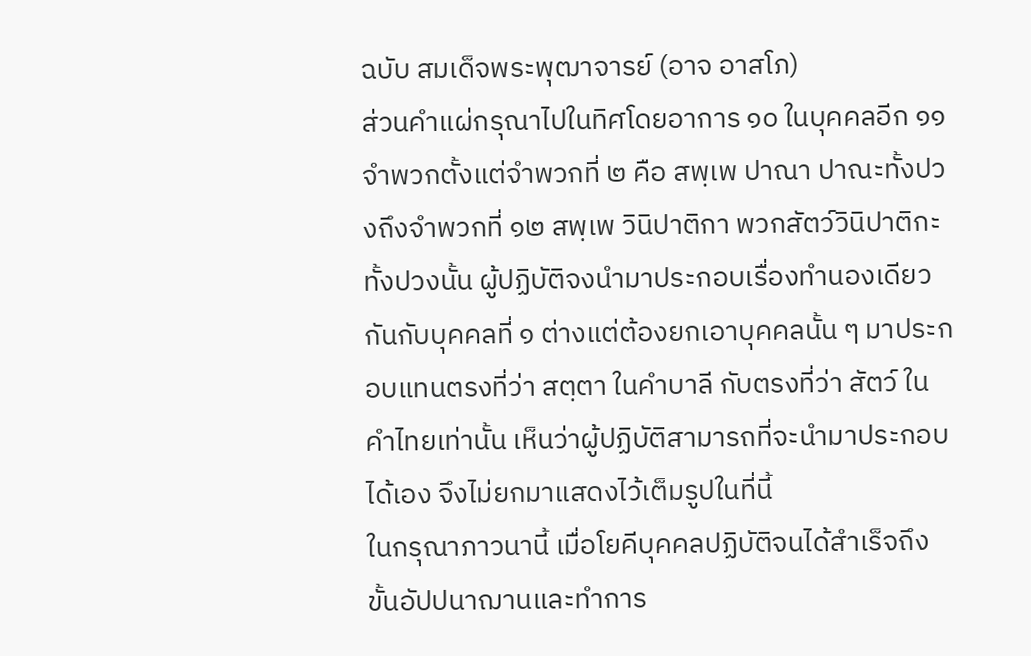ฉบับ สมเด็จพระพุฒาจารย์ (อาจ อาสโภ)
ส่วนคำแผ่กรุณาไปในทิศโดยอาการ ๑๐ ในบุคคลอีก ๑๑ จำพวกตั้งแต่จำพวกที่ ๒ คือ สพฺเพ ปาณา ปาณะทั้งปวงถึงจำพวกที่ ๑๒ สพฺเพ วินิปาติกา พวกสัตว์วินิปาติกะทั้งปวงนั้น ผู้ปฏิบัติจงนำมาประกอบเรื่องทำนองเดียวกันกับบุคคลที่ ๑ ต่างแต่ต้องยกเอาบุคคลนั้น ๆ มาประกอบแทนตรงที่ว่า สตฺตา ในคำบาลี กับตรงที่ว่า สัตว์ ในคำไทยเท่านั้น เห็นว่าผู้ปฏิบัติสามารถที่จะนำมาประกอบได้เอง จึงไม่ยกมาแสดงไว้เต็มรูปในที่นี้
ในกรุณาภาวนานี้ เมื่อโยคีบุคคลปฏิบัติจนได้สำเร็จถึงขั้นอัปปนาฌานและทำการ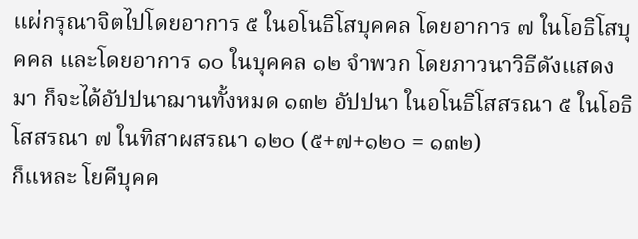แผ่กรุณาจิตไปโดยอาการ ๕ ในอโนธิโสบุคคล โดยอาการ ๗ ในโอธิโสบุคคล และโดยอาการ ๑๐ ในบุคคล ๑๒ จำพวก โดยภาวนาวิธีดังแสดงมา ก็จะได้อัปปนาฌานทั้งหมด ๑๓๒ อัปปนา ในอโนธิโสสรณา ๕ ในโอธิโสสรณา ๗ ในทิสาผสรณา ๑๒๐ (๕+๗+๑๒๐ = ๑๓๒)
ก็แหละ โยคีบุคค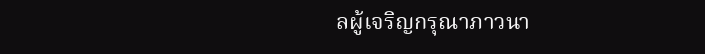ลผู้เจริญกรุณาภาวนา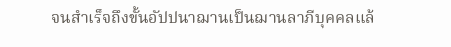จนสำเร็จถึงขั้นอัปปนาฌานเป็นฌานลาภีบุคคลแล้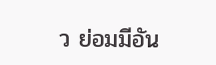ว ย่อมมีอัน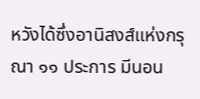หวังได้ซึ่งอานิสงส์แห่งกรุณา ๑๑ ประการ มีนอน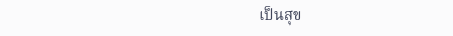เป็นสุข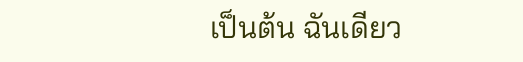เป็นต้น ฉันเดียว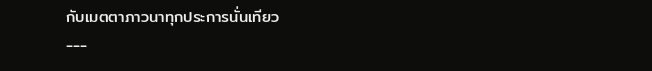กับเมตตาภาวนาทุกประการนั่นเทียว
---